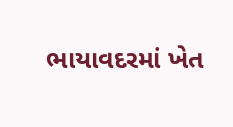ભાયાવદરમાં ખેત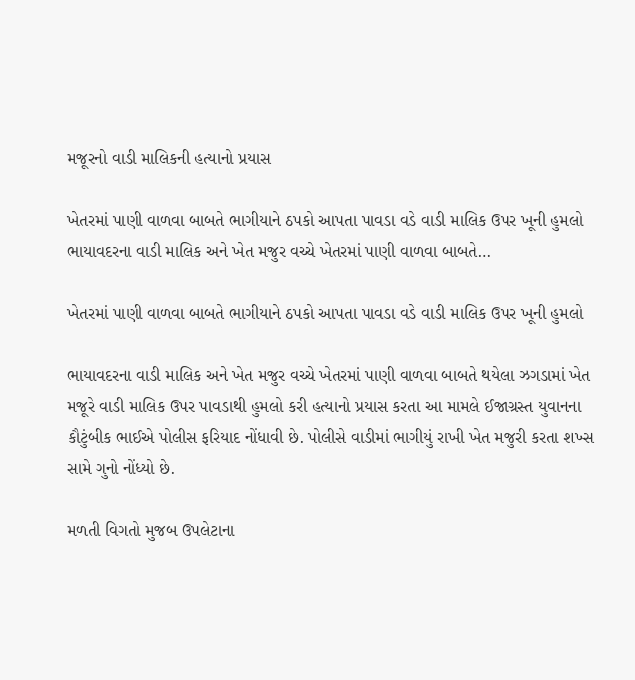મજૂરનો વાડી માલિકની હત્યાનો પ્રયાસ

ખેતરમાં પાણી વાળવા બાબતે ભાગીયાને ઠપકો આપતા પાવડા વડે વાડી માલિક ઉપર ખૂની હુમલો ભાયાવદરના વાડી માલિક અને ખેત મજુર વચ્ચે ખેતરમાં પાણી વાળવા બાબતે…

ખેતરમાં પાણી વાળવા બાબતે ભાગીયાને ઠપકો આપતા પાવડા વડે વાડી માલિક ઉપર ખૂની હુમલો

ભાયાવદરના વાડી માલિક અને ખેત મજુર વચ્ચે ખેતરમાં પાણી વાળવા બાબતે થયેલા ઝગડામાં ખેત મજૂરે વાડી માલિક ઉપર પાવડાથી હુમલો કરી હત્યાનો પ્રયાસ કરતા આ મામલે ઈજાગ્રસ્ત યુવાનના કૌટુંબીક ભાઈએ પોલીસ ફરિયાદ નોંધાવી છે. પોલીસે વાડીમાં ભાગીયું રાખી ખેત મજુરી કરતા શખ્સ સામે ગુનો નોંધ્યો છે.

મળતી વિગતો મુજબ ઉપલેટાના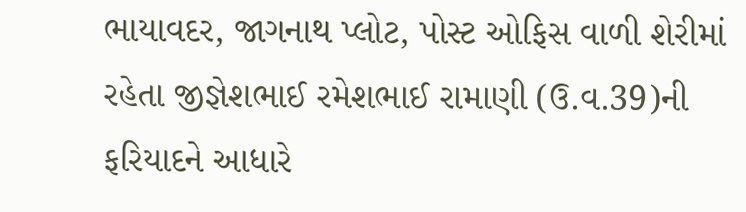ભાયાવદર, જાગનાથ પ્લોટ, પોસ્ટ ઓફિસ વાળી શેરીમાં રહેતા જીજ્ઞેશભાઈ રમેશભાઈ રામાણી (ઉ.વ.39)ની ફરિયાદને આધારે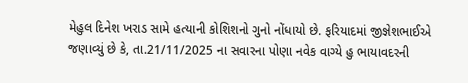મેહુલ દિનેશ ખરાડ સામે હત્યાની કોશિશનો ગુનો નોંધાયો છે. ફરિયાદમાં જીજ્ઞેશભાઈએ જણાવ્યું છે કે, તા.21/11/2025 ના સવારના પોણા નવેક વાગ્યે હુ ભાયાવદરની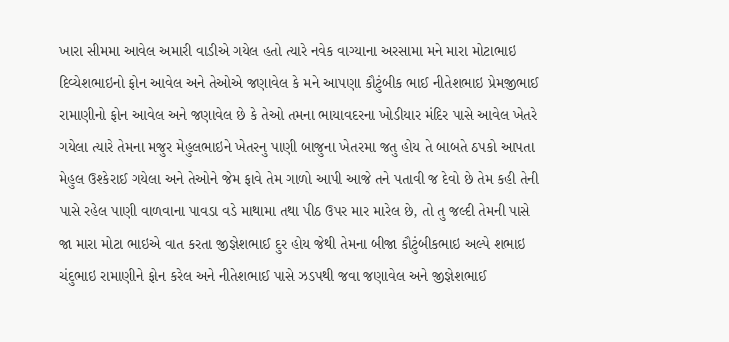ખારા સીમમા આવેલ અમારી વાડીએ ગયેલ હતો ત્યારે નવેક વાગ્યાના અરસામા મને મારા મોટાભાઇ દિવ્યેશભાઇનો ફોન આવેલ અને તેઓએ જણાવેલ કે મને આપણા કૌટુંબીક ભાઈ નીતેશભાઇ પ્રેમજીભાઈ રામાણીનો ફોન આવેલ અને જણાવેલ છે કે તેઓ તમના ભાયાવદરના ખોડીયાર મંદિર પાસે આવેલ ખેતરે ગયેલા ત્યારે તેમના મજુર મેહુલભાઇને ખેતરનુ પાણી બાજુના ખેતરમા જતુ હોય તે બાબતે ઠપકો આપતા મેહુલ ઉશ્કેરાઈ ગયેલા અને તેઓને જેમ ફાવે તેમ ગાળો આપી આજે તને પતાવી જ દેવો છે તેમ કહી તેની પાસે રહેલ પાણી વાળવાના પાવડા વડે માથામા તથા પીઠ ઉપર માર મારેલ છે, તો તુ જલ્દી તેમની પાસે જા મારા મોટા ભાઇએ વાત કરતા જીજ્ઞેશભાઈ દુર હોય જેથી તેમના બીજા કૌટુંબીકભાઇ અલ્પે શભાઇ ચંદુભાઇ રામાણીને ફોન કરેલ અને નીતેશભાઈ પાસે ઝડપથી જવા જણાવેલ અને જીજ્ઞેશભાઈ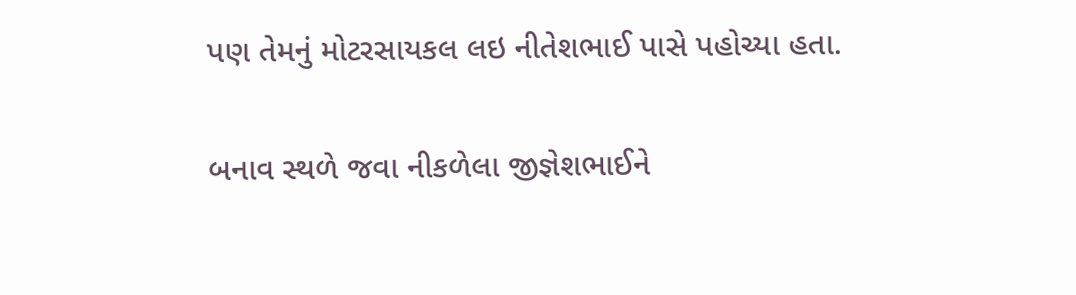પણ તેમનું મોટરસાયકલ લઇ નીતેશભાઈ પાસે પહોચ્યા હતા.

બનાવ સ્થળે જવા નીકળેલા જીજ્ઞેશભાઈને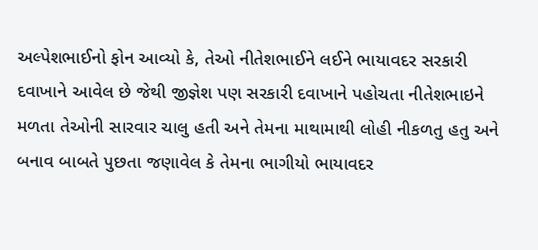અલ્પેશભાઈનો ફોન આવ્યો કે, તેઓ નીતેશભાઈને લઈને ભાયાવદર સરકારી દવાખાને આવેલ છે જેથી જીજ્ઞેશ પણ સરકારી દવાખાને પહોચતા નીતેશભાઇને મળતા તેઓની સારવાર ચાલુ હતી અને તેમના માથામાથી લોહી નીકળતુ હતુ અને બનાવ બાબતે પુછતા જણાવેલ કે તેમના ભાગીયો ભાયાવદર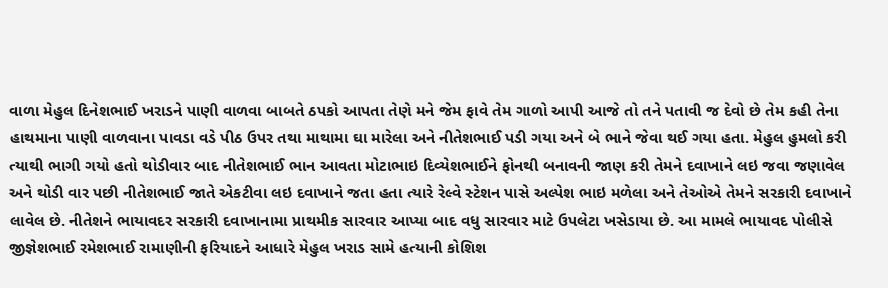વાળા મેહુલ દિનેશભાઈ ખરાડને પાણી વાળવા બાબતે ઠપકો આપતા તેણે મને જેમ ફાવે તેમ ગાળો આપી આજે તો તને પતાવી જ દેવો છે તેમ કહી તેના હાથમાના પાણી વાળવાના પાવડા વડે પીઠ ઉપર તથા માથામા ઘા મારેલા અને નીતેશભાઈ પડી ગયા અને બે ભાને જેવા થઈ ગયા હતા. મેહુલ હુમલો કરી ત્યાથી ભાગી ગયો હતો થોડીવાર બાદ નીતેશભાઈ ભાન આવતા મોટાભાઇ દિવ્યેશભાઈને ફોનથી બનાવની જાણ કરી તેમને દવાખાને લઇ જવા જણાવેલ અને થોડી વાર પછી નીતેશભાઈ જાતે એકટીવા લઇ દવાખાને જતા હતા ત્યારે રેલ્વે સ્ટેશન પાસે અલ્પેશ ભાઇ મળેલા અને તેઓએ તેમને સરકારી દવાખાને લાવેલ છે. નીતેશને ભાયાવદર સરકારી દવાખાનામા પ્રાથમીક સારવાર આપ્યા બાદ વધુ સારવાર માટે ઉપલેટા ખસેડાયા છે. આ મામલે ભાયાવદ પોલીસે જીજ્ઞેશભાઈ રમેશભાઈ રામાણીની ફરિયાદને આધારે મેહુલ ખરાડ સામે હત્યાની કોશિશ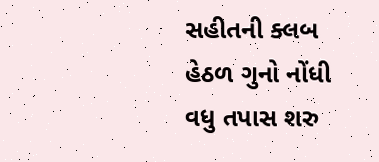સહીતની ક્લબ હેઠળ ગુનો નોંધી વધુ તપાસ શરુ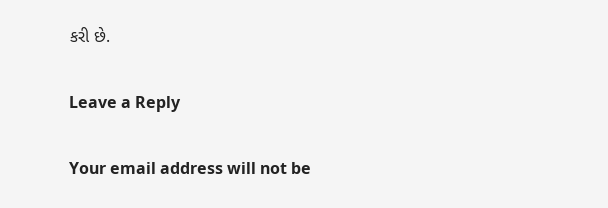કરી છે.

Leave a Reply

Your email address will not be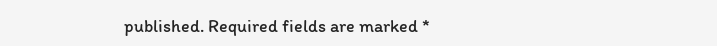published. Required fields are marked *